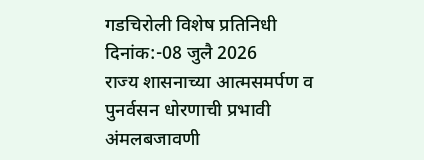गडचिरोली विशेष प्रतिनिधी दिनांक:-08 जुलै 2026
राज्य शासनाच्या आत्मसमर्पण व पुनर्वसन धोरणाची प्रभावी अंमलबजावणी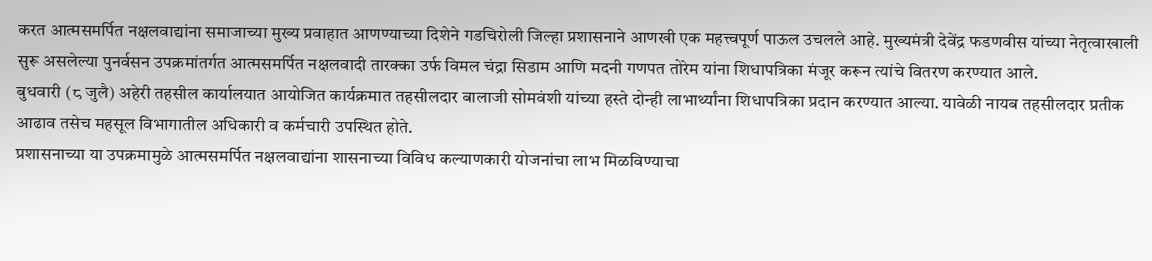करत आत्मसमर्पित नक्षलवाद्यांना समाजाच्या मुख्य प्रवाहात आणण्याच्या दिशेने गडचिरोली जिल्हा प्रशासनाने आणखी एक महत्त्वपूर्ण पाऊल उचलले आहे. मुख्यमंत्री देवेंद्र फडणवीस यांच्या नेतृत्वाखाली सुरू असलेल्या पुनर्वसन उपक्रमांतर्गत आत्मसमर्पित नक्षलवादी तारक्का उर्फ विमल चंद्रा सिडाम आणि मदनी गणपत तोरेम यांना शिधापत्रिका मंजूर करून त्यांचे वितरण करण्यात आले.
बुधवारी (८ जुलै) अहेरी तहसील कार्यालयात आयोजित कार्यक्रमात तहसीलदार बालाजी सोमवंशी यांच्या हस्ते दोन्ही लाभार्थ्यांना शिधापत्रिका प्रदान करण्यात आल्या. यावेळी नायब तहसीलदार प्रतीक आढाव तसेच महसूल विभागातील अधिकारी व कर्मचारी उपस्थित होते.
प्रशासनाच्या या उपक्रमामुळे आत्मसमर्पित नक्षलवाद्यांना शासनाच्या विविध कल्याणकारी योजनांचा लाभ मिळविण्याचा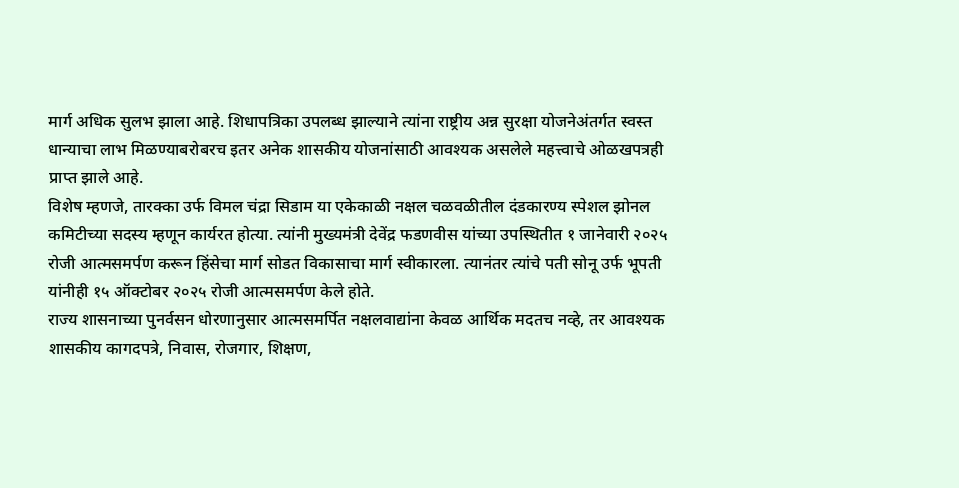मार्ग अधिक सुलभ झाला आहे. शिधापत्रिका उपलब्ध झाल्याने त्यांना राष्ट्रीय अन्न सुरक्षा योजनेअंतर्गत स्वस्त धान्याचा लाभ मिळण्याबरोबरच इतर अनेक शासकीय योजनांसाठी आवश्यक असलेले महत्त्वाचे ओळखपत्रही प्राप्त झाले आहे.
विशेष म्हणजे, तारक्का उर्फ विमल चंद्रा सिडाम या एकेकाळी नक्षल चळवळीतील दंडकारण्य स्पेशल झोनल कमिटीच्या सदस्य म्हणून कार्यरत होत्या. त्यांनी मुख्यमंत्री देवेंद्र फडणवीस यांच्या उपस्थितीत १ जानेवारी २०२५ रोजी आत्मसमर्पण करून हिंसेचा मार्ग सोडत विकासाचा मार्ग स्वीकारला. त्यानंतर त्यांचे पती सोनू उर्फ भूपती यांनीही १५ ऑक्टोबर २०२५ रोजी आत्मसमर्पण केले होते.
राज्य शासनाच्या पुनर्वसन धोरणानुसार आत्मसमर्पित नक्षलवाद्यांना केवळ आर्थिक मदतच नव्हे, तर आवश्यक शासकीय कागदपत्रे, निवास, रोजगार, शिक्षण,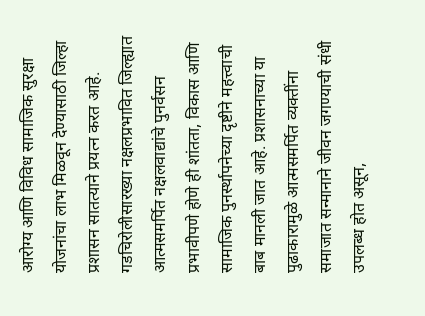आरोग्य आणि विविध सामाजिक सुरक्षा योजनांचा लाभ मिळवून देण्यासाठी जिल्हा प्रशासन सातत्याने प्रयत्न करत आहे.
गडचिरोलीसारख्या नक्षलप्रभावित जिल्ह्यात आत्मसमर्पित नक्षलवाद्यांचे पुनर्वसन प्रभावीपणे होणे ही शांतता, विकास आणि सामाजिक पुनर्स्थापनेच्या दृष्टीने महत्त्वाची बाब मानली जात आहे. प्रशासनाच्या या पुढाकारामुळे आत्मसमर्पित व्यक्तींना समाजात सन्मानाने जीवन जगण्याची संधी उपलब्ध होत असून,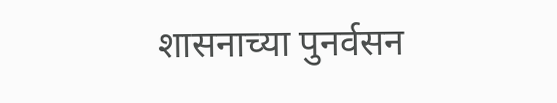शासनाच्या पुनर्वसन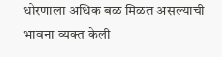धोरणाला अधिक बळ मिळत असल्याची भावना व्यक्त केली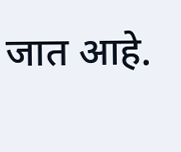जात आहे.